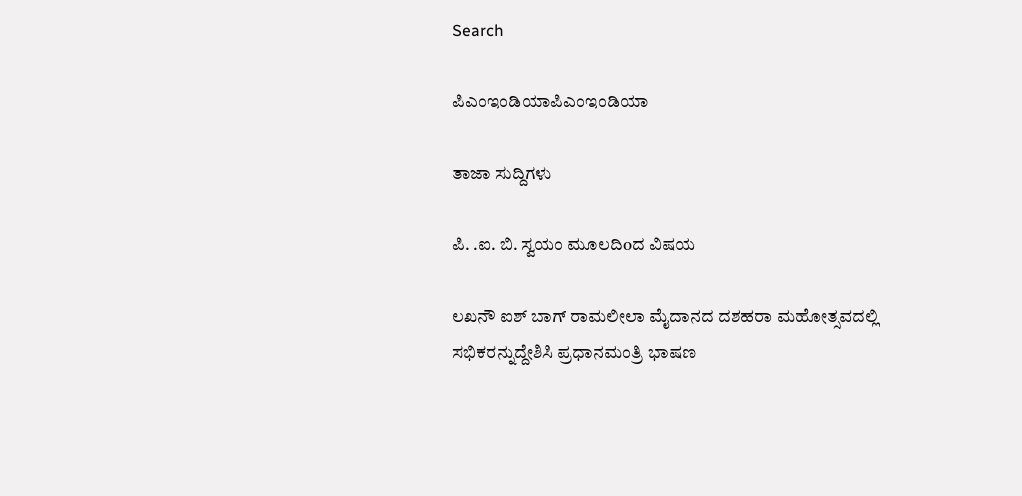Search

ಪಿಎಂಇಂಡಿಯಾಪಿಎಂಇಂಡಿಯಾ

ತಾಜಾ ಸುದ್ದಿಗಳು

ಪಿ. .ಐ. ಬಿ. ಸ್ವಯಂ ಮೂಲದಿoದ ವಿಷಯ

ಲಖನೌ ಐಶ್ ಬಾಗ್ ರಾಮಲೀಲಾ ಮೈದಾನದ ದಶಹರಾ ಮಹೋತ್ಸವದಲ್ಲಿ ಸಭಿಕರನ್ನುದ್ದೇಶಿಸಿ ಪ್ರಧಾನಮಂತ್ರಿ ಭಾಷಣ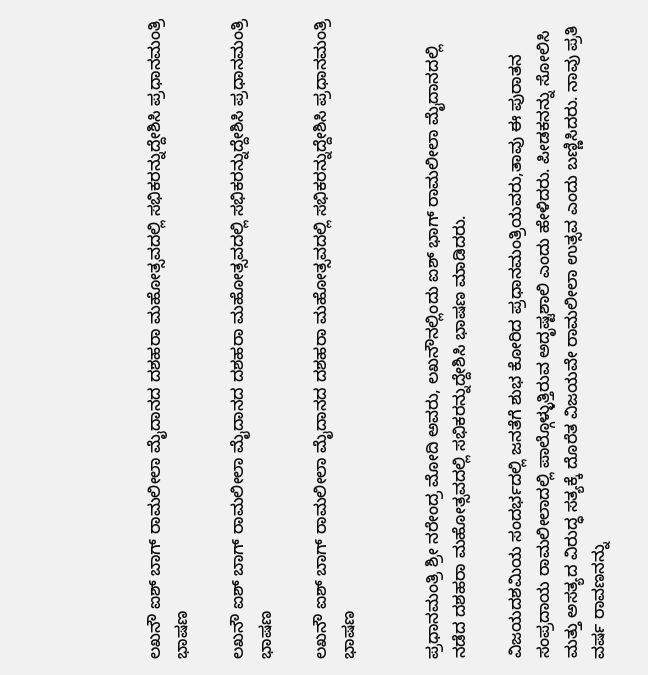ಲಖನೌ ಐಶ್ ಬಾಗ್ ರಾಮಲೀಲಾ ಮೈದಾನದ ದಶಹರಾ ಮಹೋತ್ಸವದಲ್ಲಿ ಸಭಿಕರನ್ನುದ್ದೇಶಿಸಿ ಪ್ರಧಾನಮಂತ್ರಿ ಭಾಷಣ

ಲಖನೌ ಐಶ್ ಬಾಗ್ ರಾಮಲೀಲಾ ಮೈದಾನದ ದಶಹರಾ ಮಹೋತ್ಸವದಲ್ಲಿ ಸಭಿಕರನ್ನುದ್ದೇಶಿಸಿ ಪ್ರಧಾನಮಂತ್ರಿ ಭಾಷಣ

ಲಖನೌ ಐಶ್ ಬಾಗ್ ರಾಮಲೀಲಾ ಮೈದಾನದ ದಶಹರಾ ಮಹೋತ್ಸವದಲ್ಲಿ ಸಭಿಕರನ್ನುದ್ದೇಶಿಸಿ ಪ್ರಧಾನಮಂತ್ರಿ ಭಾಷಣ


ಪ್ರಧಾನಮಂತ್ರಿ ಶ್ರೀ ನರೇಂದ್ರ ಮೋದಿ ಅವರು, ಲಖನೌನಲ್ಲಿಂದು ಐಶ್ ಭಾಗ್ ರಾಮಲೀಲಾ ಮೈದಾನದಲ್ಲಿ ನಡೆದ ದಶಹರಾ ಮಹೋತ್ಸವದಲ್ಲಿ ಸಭಿಕರನ್ನುದ್ದೇಶಿಸಿ ಭಾಷಣ ಮಾಡಿದರು.

ವಿಜಯದಶಮಿಯ ಸಂದರ್ಭದಲ್ಲಿ ಜನತೆಗೆ ಶುಭ ಕೋರಿದ ಪ್ರಧಾನಮಂತ್ರಿಯವರು,ತಾವು ಈ ಪುರಾತನ ಸಂಪ್ರದಾಯ ರಾಮಲೀಲಾದಲ್ಲಿ ಪಾಲ್ಗೊಳ್ಳುತ್ತಿರುವ ಅದೃಷ್ಟಶಾಲಿ ಎಂದು ಹೇಳಿದರು. ಪೀಡಕನನ್ನು ಸೋಲಿಸಿ ಮತ್ತು ಅಸತ್ಯದ ವಿರುದ್ಧ ಸತ್ಯಕ್ಕೆ ದೊರೆತ ವಿಜಯವೇ ರಾಮಲೀಲಾ ಉತ್ಸವ ಎಂದು ಬಣ್ಣಿಸಿದರು. ನಾವು ಪ್ರತಿ ವರ್ಷ ರಾವಣನನ್ನು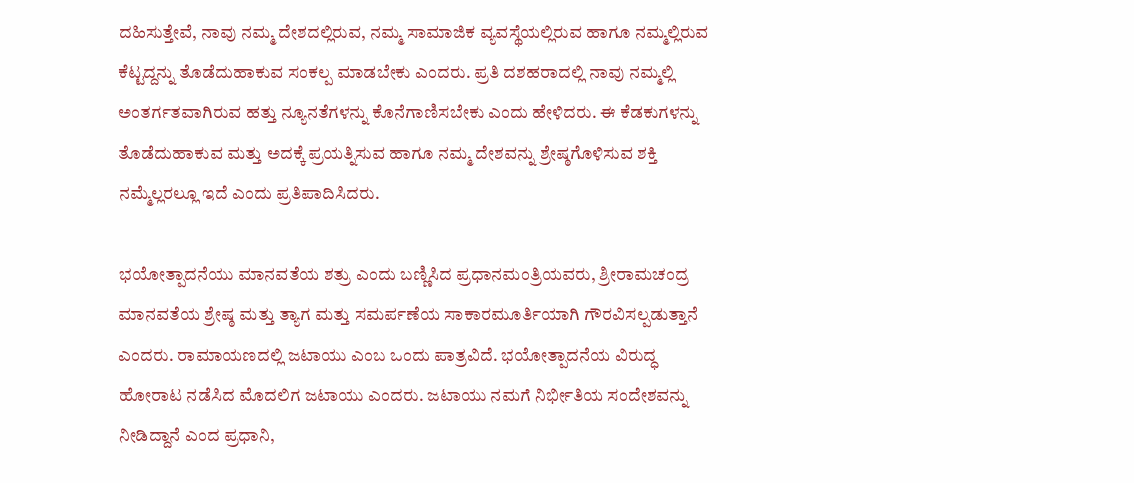ದಹಿಸುತ್ತೇವೆ, ನಾವು ನಮ್ಮ ದೇಶದಲ್ಲಿರುವ, ನಮ್ಮ ಸಾಮಾಜಿಕ ವ್ಯವಸ್ಥೆಯಲ್ಲಿರುವ ಹಾಗೂ ನಮ್ಮಲ್ಲಿರುವ ಕೆಟ್ಟದ್ದನ್ನು ತೊಡೆದುಹಾಕುವ ಸಂಕಲ್ಪ ಮಾಡಬೇಕು ಎಂದರು. ಪ್ರತಿ ದಶಹರಾದಲ್ಲಿ ನಾವು ನಮ್ಮಲ್ಲಿ ಅಂತರ್ಗತವಾಗಿರುವ ಹತ್ತು ನ್ಯೂನತೆಗಳನ್ನು ಕೊನೆಗಾಣಿಸಬೇಕು ಎಂದು ಹೇಳಿದರು. ಈ ಕೆಡಕುಗಳನ್ನು ತೊಡೆದುಹಾಕುವ ಮತ್ತು ಅದಕ್ಕೆ ಪ್ರಯತ್ನಿಸುವ ಹಾಗೂ ನಮ್ಮ ದೇಶವನ್ನು ಶ್ರೇಷ್ಠಗೊಳಿಸುವ ಶಕ್ತಿ ನಮ್ಮೆಲ್ಲರಲ್ಲೂ ಇದೆ ಎಂದು ಪ್ರತಿಪಾದಿಸಿದರು.

ಭಯೋತ್ಪಾದನೆಯು ಮಾನವತೆಯ ಶತ್ರು ಎಂದು ಬಣ್ಣಿಸಿದ ಪ್ರಧಾನಮಂತ್ರಿಯವರು, ಶ್ರೀರಾಮಚಂದ್ರ ಮಾನವತೆಯ ಶ್ರೇಷ್ಠ ಮತ್ತು ತ್ಯಾಗ ಮತ್ತು ಸಮರ್ಪಣೆಯ ಸಾಕಾರಮೂರ್ತಿಯಾಗಿ ಗೌರವಿಸಲ್ಪಡುತ್ತಾನೆ ಎಂದರು. ರಾಮಾಯಣದಲ್ಲಿ ಜಟಾಯು ಎಂಬ ಒಂದು ಪಾತ್ರವಿದೆ. ಭಯೋತ್ಪಾದನೆಯ ವಿರುದ್ಧ ಹೋರಾಟ ನಡೆಸಿದ ಮೊದಲಿಗ ಜಟಾಯು ಎಂದರು. ಜಟಾಯು ನಮಗೆ ನಿರ್ಭೀತಿಯ ಸಂದೇಶವನ್ನು ನೀಡಿದ್ದಾನೆ ಎಂದ ಪ್ರಧಾನಿ,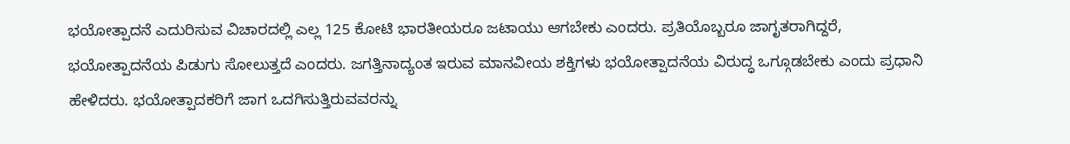ಭಯೋತ್ಪಾದನೆ ಎದುರಿಸುವ ವಿಚಾರದಲ್ಲಿ ಎಲ್ಲ 125 ಕೋಟಿ ಭಾರತೀಯರೂ ಜಟಾಯು ಆಗಬೇಕು ಎಂದರು. ಪ್ರತಿಯೊಬ್ಬರೂ ಜಾಗೃತರಾಗಿದ್ದರೆ, ಭಯೋತ್ಪಾದನೆಯ ಪಿಡುಗು ಸೋಲುತ್ತದೆ ಎಂದರು. ಜಗತ್ತಿನಾದ್ಯಂತ ಇರುವ ಮಾನವೀಯ ಶಕ್ತಿಗಳು ಭಯೋತ್ಪಾದನೆಯ ವಿರುದ್ಧ ಒಗ್ಗೂಡಬೇಕು ಎಂದು ಪ್ರಧಾನಿ ಹೇಳಿದರು. ಭಯೋತ್ಪಾದಕರಿಗೆ ಜಾಗ ಒದಗಿಸುತ್ತಿರುವವರನ್ನು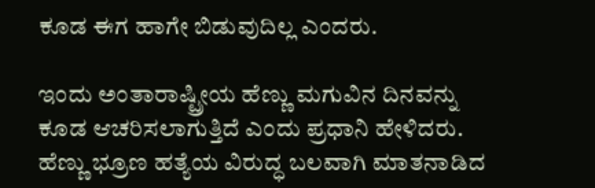ಕೂಡ ಈಗ ಹಾಗೇ ಬಿಡುವುದಿಲ್ಲ ಎಂದರು.

ಇಂದು ಅಂತಾರಾಷ್ಟ್ರೀಯ ಹೆಣ್ಣು ಮಗುವಿನ ದಿನವನ್ನು ಕೂಡ ಆಚರಿಸಲಾಗುತ್ತಿದೆ ಎಂದು ಪ್ರಧಾನಿ ಹೇಳಿದರು. ಹೆಣ್ಣು ಭ್ರೂಣ ಹತ್ಯೆಯ ವಿರುದ್ಧ ಬಲವಾಗಿ ಮಾತನಾಡಿದ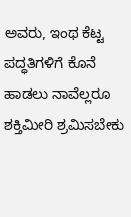ಅವರು, ಇಂಥ ಕೆಟ್ಟ ಪದ್ಧತಿಗಳಿಗೆ ಕೊನೆ ಹಾಡಲು ನಾವೆಲ್ಲರೂ ಶಕ್ತಿಮೀರಿ ಶ್ರಮಿಸಬೇಕು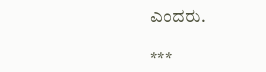ಎಂದರು.

***